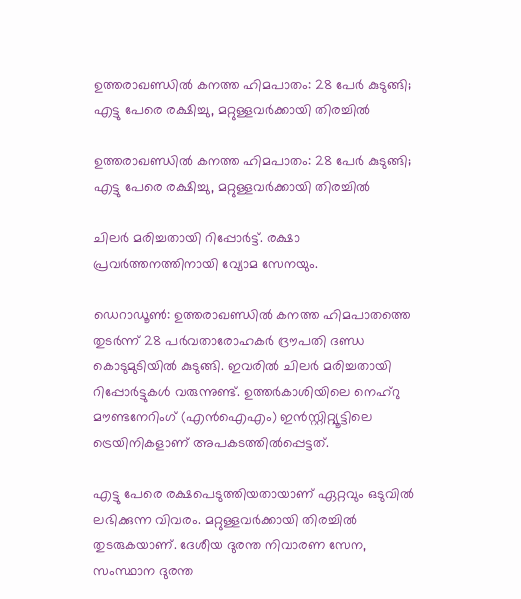ഉത്തരാഖണ്ഡില്‍ കനത്ത ഹിമപാതം: 28 പേര്‍ കുടുങ്ങി; എട്ടു പേരെ രക്ഷിച്ചു, മറ്റുള്ളവര്‍ക്കായി തിരച്ചില്‍

ഉത്തരാഖണ്ഡില്‍ കനത്ത ഹിമപാതം: 28 പേര്‍ കുടുങ്ങി; എട്ടു പേരെ രക്ഷിച്ചു, മറ്റുള്ളവര്‍ക്കായി തിരച്ചില്‍

ചിലര്‍ മരിച്ചതായി റിപ്പോര്‍ട്ട്. രക്ഷാ പ്രവര്‍ത്തനത്തിനായി വ്യോമ സേനയും.

ഡെറാഡൂണ്‍: ഉത്തരാഖണ്ഡില്‍ കനത്ത ഹിമപാതത്തെ തുടര്‍ന്ന് 28 പര്‍വതാരോഹകര്‍ ദ്രൗപതി ദണ്ഡ കൊടുമുടിയില്‍ കുടുങ്ങി. ഇവരില്‍ ചിലര്‍ മരിച്ചതായി റിപ്പോര്‍ട്ടുകള്‍ വരുന്നുണ്ട്. ഉത്തര്‍കാശിയിലെ നെഹ്റു മൗണ്ടനേറിംഗ് (എന്‍ഐഎം) ഇന്‍സ്റ്റിറ്റ്യൂട്ടിലെ ട്രെയിനികളാണ് അപകടത്തില്‍പ്പെട്ടത്.

എട്ടു പേരെ രക്ഷപെടുത്തിയതായാണ് ഏറ്റവും ഒടുവില്‍ ലഭിക്കുന്ന വിവരം. മറ്റുള്ളവര്‍ക്കായി തിരച്ചില്‍ തുടരുകയാണ്. ദേശീയ ദുരന്ത നിവാരണ സേന, സംസ്ഥാന ദുരന്ത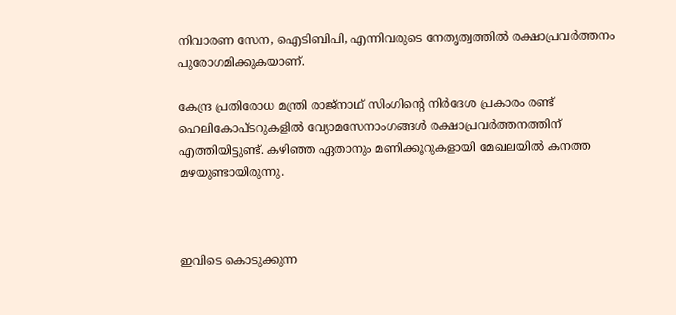നിവാരണ സേന, ഐടിബിപി, എന്നിവരുടെ നേതൃത്വത്തില്‍ രക്ഷാപ്രവര്‍ത്തനം പുരോഗമിക്കുകയാണ്.

കേന്ദ്ര പ്രതിരോധ മന്ത്രി രാജ്നാഥ് സിംഗിന്റെ നിര്‍ദേശ പ്രകാരം രണ്ട് ഹെലികോപ്ടറുകളില്‍ വ്യോമസേനാംഗങ്ങള്‍ രക്ഷാപ്രവര്‍ത്തനത്തിന് എത്തിയിട്ടുണ്ട്. കഴിഞ്ഞ ഏതാനും മണിക്കൂറുകളായി മേഖലയില്‍ കനത്ത മഴയുണ്ടായിരുന്നു.



ഇവിടെ കൊടുക്കുന്ന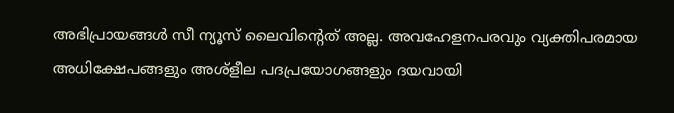അഭിപ്രായങ്ങള്‍ സീ ന്യൂസ് ലൈവിന്റെത് അല്ല. അവഹേളനപരവും വ്യക്തിപരമായ അധിക്ഷേപങ്ങളും അശ്‌ളീല പദപ്രയോഗങ്ങളും ദയവായി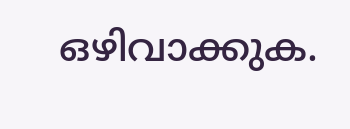ഒഴിവാക്കുക.